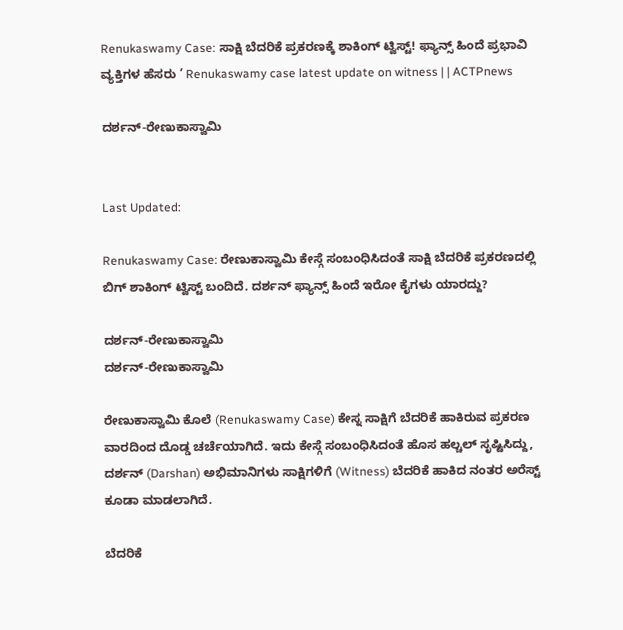Renukaswamy Case: ಸಾಕ್ಷಿ ಬೆದರಿಕೆ ಪ್ರಕರಣಕ್ಕೆ ಶಾಕಿಂಗ್ ಟ್ವಿಸ್ಟ್! ಫ್ಯಾನ್ಸ್ ಹಿಂದೆ ಪ್ರಭಾವಿ ವ್ಯಕ್ತಿಗಳ ಹೆಸರು ’ Renukaswamy case latest update on witness | | ACTPnews

ದರ್ಶನ್-ರೇಣುಕಾಸ್ವಾಮಿ


Last Updated:

Renukaswamy Case: ರೇಣುಕಾಸ್ವಾಮಿ ಕೇಸ್ಗೆ ಸಂಬಂಧಿಸಿದಂತೆ ಸಾಕ್ಷಿ ಬೆದರಿಕೆ ಪ್ರಕರಣದಲ್ಲಿ ಬಿಗ್ ಶಾಕಿಂಗ್ ಟ್ವಿಸ್ಟ್ ಬಂದಿದೆ. ದರ್ಶನ್ ಫ್ಯಾನ್ಸ್ ಹಿಂದೆ ಇರೋ ಕೈಗಳು ಯಾರದ್ದು?

ದರ್ಶನ್-ರೇಣುಕಾಸ್ವಾಮಿ
ದರ್ಶನ್-ರೇಣುಕಾಸ್ವಾಮಿ

ರೇಣುಕಾಸ್ವಾಮಿ ಕೊಲೆ (Renukaswamy Case) ಕೇಸ್ನ ಸಾಕ್ಷಿಗೆ ಬೆದರಿಕೆ ಹಾಕಿರುವ ಪ್ರಕರಣ ವಾರದಿಂದ ದೊಡ್ಡ ಚರ್ಚೆಯಾಗಿದೆ. ಇದು ಕೇಸ್ಗೆ ಸಂಬಂಧಿಸಿದಂತೆ ಹೊಸ ಹಲ್ಚಲ್ ಸೃಷ್ಟಿಸಿದ್ದು, ದರ್ಶನ್ (Darshan) ಅಭಿಮಾನಿಗಳು ಸಾಕ್ಷಿಗಳಿಗೆ (Witness) ಬೆದರಿಕೆ ಹಾಕಿದ ನಂತರ ಅರೆಸ್ಟ್ ಕೂಡಾ ಮಾಡಲಾಗಿದೆ.

ಬೆದರಿಕೆ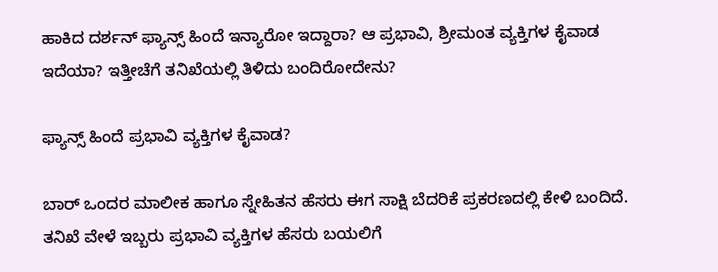ಹಾಕಿದ ದರ್ಶನ್ ಫ್ಯಾನ್ಸ್ ಹಿಂದೆ ಇನ್ಯಾರೋ ಇದ್ದಾರಾ? ಆ ಪ್ರಭಾವಿ, ಶ್ರೀಮಂತ ವ್ಯಕ್ತಿಗಳ ಕೈವಾಡ ಇದೆಯಾ? ಇತ್ತೀಚೆಗೆ ತನಿಖೆಯಲ್ಲಿ ತಿಳಿದು ಬಂದಿರೋದೇನು?

ಫ್ಯಾನ್ಸ್ ಹಿಂದೆ ಪ್ರಭಾವಿ ವ್ಯಕ್ತಿಗಳ ಕೈವಾಡ?

ಬಾರ್ ಒಂದರ ಮಾಲೀಕ ಹಾಗೂ ಸ್ನೇಹಿತನ ಹೆಸರು ಈಗ ಸಾಕ್ಷಿ ಬೆದರಿಕೆ ಪ್ರಕರಣದಲ್ಲಿ ಕೇಳಿ ಬಂದಿದೆ. ತನಿಖೆ ವೇಳೆ ಇಬ್ಬರು ಪ್ರಭಾವಿ ವ್ಯಕ್ತಿಗಳ ಹೆಸರು ಬಯಲಿಗೆ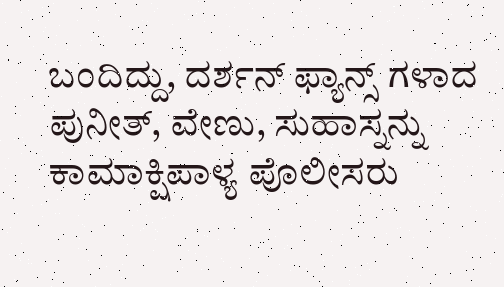ಬಂದಿದ್ದು, ದರ್ಶನ್ ಫ್ಯಾನ್ಸ್ ಗಳಾದ ಪುನೀತ್, ವೇಣು, ಸುಹಾಸ್ನನ್ನು ಕಾಮಾಕ್ಷಿಪಾಳ್ಯ ಪೊಲೀಸರು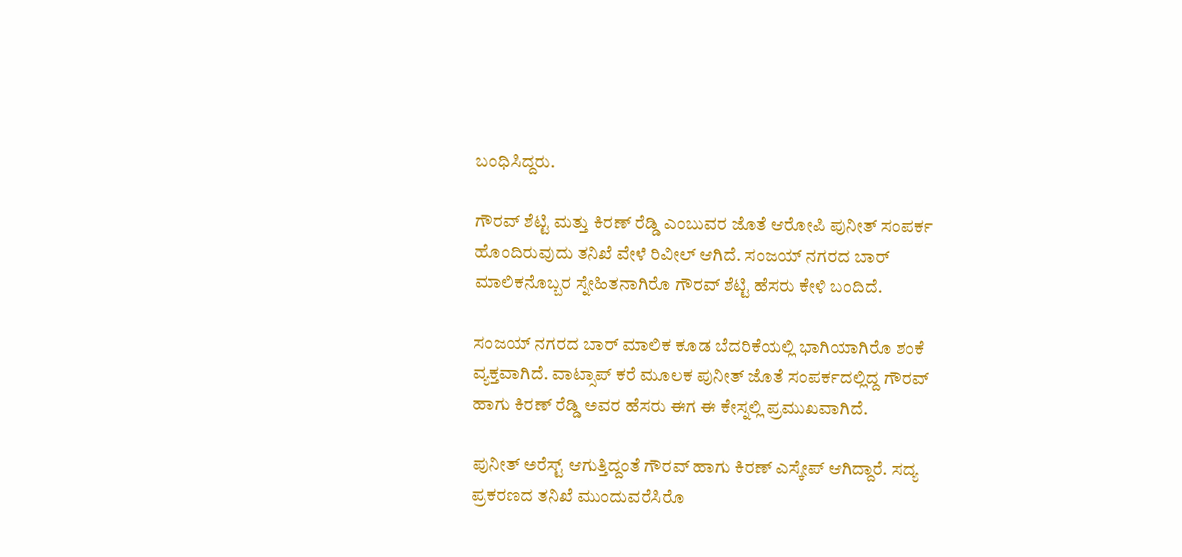ಬಂಧಿಸಿದ್ದರು.

ಗೌರವ್ ಶೆಟ್ಟಿ ಮತ್ತು ಕಿರಣ್ ರೆಡ್ಡಿ ಎಂಬುವರ ಜೊತೆ ಆರೋಪಿ ಪುನೀತ್ ಸಂಪರ್ಕ ಹೊಂದಿರುವುದು ತನಿಖೆ ವೇಳೆ ರಿವೀಲ್ ಆಗಿದೆ. ಸಂಜಯ್ ನಗರದ ಬಾರ್ ಮಾಲಿಕನೊಬ್ಬರ ಸ್ನೇಹಿತನಾಗಿರೊ ಗೌರವ್ ಶೆಟ್ಟಿ ಹೆಸರು ಕೇಳಿ ಬಂದಿದೆ.

ಸಂಜಯ್ ನಗರದ ಬಾರ್ ಮಾಲಿಕ ಕೂಡ ಬೆದರಿಕೆಯಲ್ಲಿ ಭಾಗಿಯಾಗಿರೊ ಶಂಕೆ ವ್ಯಕ್ತವಾಗಿದೆ. ವಾಟ್ಸಾಪ್ ಕರೆ ಮೂಲಕ ಪುನೀತ್ ಜೊತೆ ಸಂಪರ್ಕದಲ್ಲಿದ್ದ ಗೌರವ್ ಹಾಗು ಕಿರಣ್ ರೆಡ್ಡಿ ಅವರ ಹೆಸರು ಈಗ ಈ ಕೇಸ್ನಲ್ಲಿ ಪ್ರಮುಖವಾಗಿದೆ.

ಪುನೀತ್ ಅರೆಸ್ಟ್ ಆಗುತ್ತಿದ್ದಂತೆ ಗೌರವ್ ಹಾಗು ಕಿರಣ್ ಎಸ್ಕೇಪ್ ಆಗಿದ್ದಾರೆ. ಸದ್ಯ ಪ್ರಕರಣದ ತನಿಖೆ ಮುಂದುವರೆಸಿರೊ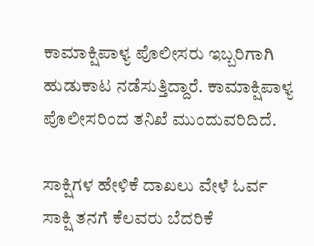ಕಾಮಾಕ್ಷಿಪಾಳ್ಯ ಪೊಲೀಸರು ಇಬ್ಬರಿಗಾಗಿ ಹುಡುಕಾಟ ನಡೆಸುತ್ತಿದ್ದಾರೆ. ಕಾಮಾಕ್ಷಿಪಾಳ್ಯ ಪೊಲೀಸರಿಂದ ತನಿಖೆ ಮುಂದುವರಿದಿದೆ.

ಸಾಕ್ಷಿಗಳ ಹೇಳಿಕೆ ದಾಖಲು ವೇಳೆ ಓರ್ವ ಸಾಕ್ಷಿ ತನಗೆ ಕೆಲವರು ಬೆದರಿಕೆ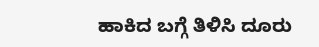ಹಾಕಿದ ಬಗ್ಗೆ ತಿಳಿಸಿ ದೂರು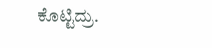ಕೊಟ್ಟಿದ್ರು.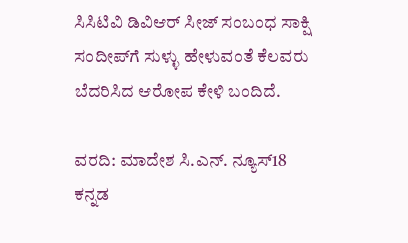ಸಿಸಿಟಿವಿ ಡಿವಿಆರ್ ಸೀಜ್ ಸಂಬಂಧ ಸಾಕ್ಷಿ ಸಂದೀಪ್‌ಗೆ ಸುಳ್ಳು ಹೇಳುವಂತೆ ಕೆಲವರು ಬೆದರಿಸಿದ ಆರೋಪ ಕೇಳಿ ಬಂದಿದೆ.

ವರದಿ: ಮಾದೇಶ ಸಿ.ಎನ್. ನ್ಯೂಸ್18 ಕನ್ನಡ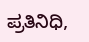ಪ್ರತಿನಿಧಿ,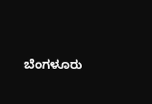ಬೆಂಗಳೂರು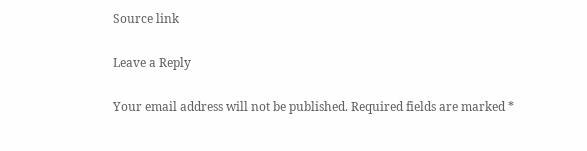Source link

Leave a Reply

Your email address will not be published. Required fields are marked *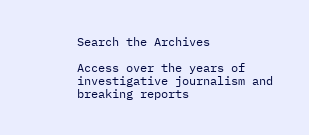Search the Archives

Access over the years of investigative journalism and breaking reports